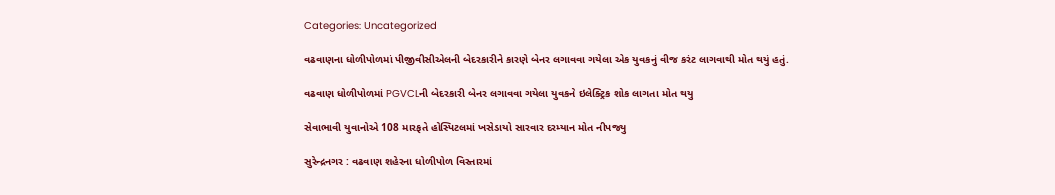Categories: Uncategorized

વઢવાણના ધોળીપોળમાં પીજીવીસીએલની બેદરકારીને કારણે બેનર લગાવવા ગયેલા એક યુવકનું વીજ કરંટ લાગવાથી મોત થયું હતું.

વઢવાણ ધોળીપોળમાં PGVCLની બેદરકારી બેનર લગાવવા ગયેલા યુવકને ઇલેક્ટ્રિક શોક લાગતા મોત થયુ

સેવાભાવી યુવાનોએ 108 મારફતે હોસ્પિટલમાં ખસેડાયો સારવાર દરમ્યાન મોત નીપજ્યુ

સુરેન્દ્રનગર : વઢવાણ શહેરના ધોળીપોળ વિસ્તારમાં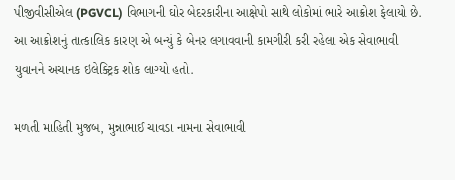પીજીવીસીએલ (PGVCL) વિભાગની ઘોર બેદરકારીના આક્ષેપો સાથે લોકોમાં ભારે આક્રોશ ફેલાયો છે. આ આક્રોશનું તાત્કાલિક કારણ એ બન્યું કે બેનર લગાવવાની કામગીરી કરી રહેલા એક સેવાભાવી યુવાનને અચાનક ઇલેક્ટ્રિક શોક લાગ્યો હતો.

મળતી માહિતી મુજબ, મુન્નાભાઈ ચાવડા નામના સેવાભાવી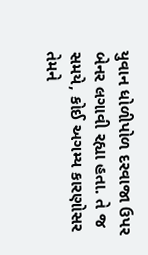યુવાન ધોળીપોળ દરવાજા ઉપર બેનર લગાવી રહ્યા હતા. તે જ સમયે, કોઈ અગમ્ય કારણોસર તેમને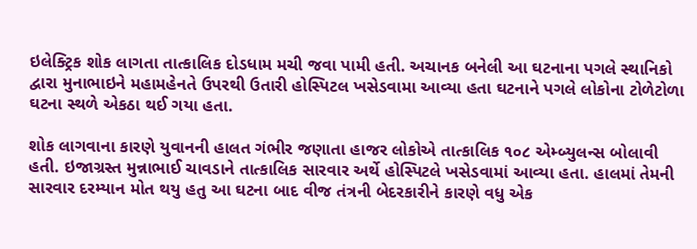ઇલેક્ટ્રિક શોક લાગતા તાત્કાલિક દોડધામ મચી જવા પામી હતી. અચાનક બનેલી આ ઘટનાના પગલે સ્થાનિકો દ્વારા મુનાભાઇને મહામહેનતે ઉપરથી ઉતારી હોસ્પિટલ ખસેડવામા આવ્યા હતા ઘટનાને પગલે લોકોના ટોળેટોળા ઘટના સ્થળે એકઠા થઈ ગયા હતા.

શોક લાગવાના કારણે યુવાનની હાલત ગંભીર જણાતા હાજર લોકોએ તાત્કાલિક ૧૦૮ એમ્બ્યુલન્સ બોલાવી હતી. ઇજાગ્રસ્ત મુન્નાભાઈ ચાવડાને તાત્કાલિક સારવાર અર્થે હોસ્પિટલે ખસેડવામાં આવ્યા હતા. હાલમાં તેમની સારવાર દરમ્યાન મોત થયુ હતુ આ ઘટના બાદ વીજ તંત્રની બેદરકારીને કારણે વધુ એક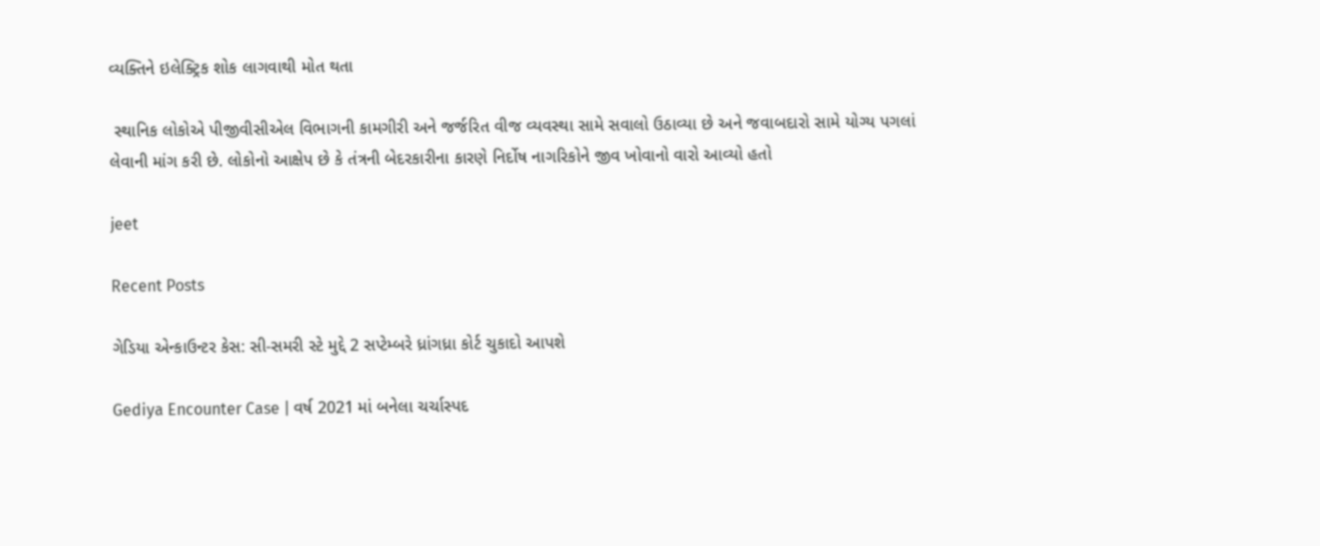વ્યક્તિને ઇલેક્ટ્રિક શોક લાગવાથી મોત થતા

 સ્થાનિક લોકોએ પીજીવીસીએલ વિભાગની કામગીરી અને જર્જરિત વીજ વ્યવસ્થા સામે સવાલો ઉઠાવ્યા છે અને જવાબદારો સામે યોગ્ય પગલાં લેવાની માંગ કરી છે. લોકોનો આક્ષેપ છે કે તંત્રની બેદરકારીના કારણે નિર્દોષ નાગરિકોને જીવ ખોવાનો વારો આવ્યો હતો

jeet

Recent Posts

ગેડિયા એન્કાઉન્ટર કેસ: સી-સમરી સ્ટે મુદ્દે 2 સપ્ટેમ્બરે ધ્રાંગધ્રા કોર્ટ ચુકાદો આપશે

Gediya Encounter Case | વર્ષ 2021 માં બનેલા ચર્ચાસ્પદ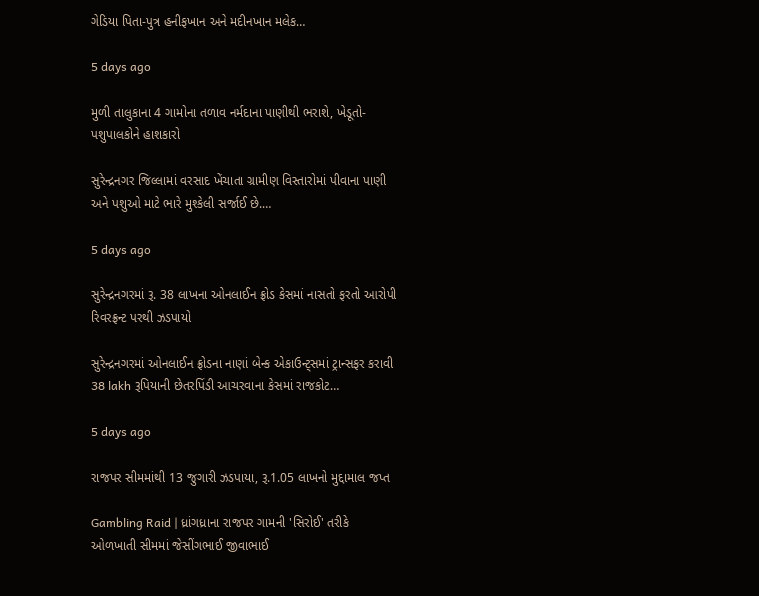ગેડિયા પિતા-પુત્ર હનીફખાન અને મદીનખાન મલેક…

5 days ago

મુળી તાલુકાના 4 ગામોના તળાવ નર્મદાના પાણીથી ભરાશે, ખેડૂતો-પશુપાલકોને હાશકારો

સુરેન્દ્રનગર જિલ્લામાં વરસાદ ખેંચાતા ગ્રામીણ વિસ્તારોમાં પીવાના પાણી અને પશુઓ માટે ભારે મુશ્કેલી સર્જાઈ છે.…

5 days ago

સુરેન્દ્રનગરમાં રૂ. 38 લાખના ઓનલાઈન ફ્રોડ કેસમાં નાસતો ફરતો આરોપી રિવરફ્રન્ટ પરથી ઝડપાયો

સુરેન્દ્રનગરમાં ઓનલાઈન ફ્રોડના નાણાં બેન્ક એકાઉન્ટ્સમાં ટ્રાન્સફર કરાવી 38 lakh રૂપિયાની છેતરપિંડી આચરવાના કેસમાં રાજકોટ…

5 days ago

રાજપર સીમમાંથી 13 જુગારી ઝડપાયા, રૂ.1.05 લાખનો મુદ્દામાલ જપ્ત

Gambling Raid | ધ્રાંગધ્રાના રાજપર ગામની 'સિરોઈ' તરીકે ઓળખાતી સીમમાં જેસીંગભાઈ જીવાભાઈ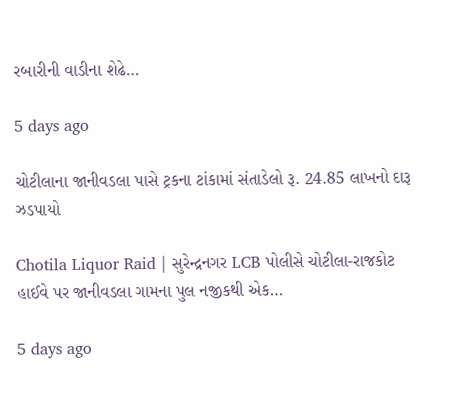રબારીની વાડીના શેઢે…

5 days ago

ચોટીલાના જાનીવડલા પાસે ટ્રકના ટાંકામાં સંતાડેલો રૂ. 24.85 લાખનો દારૂ ઝડપાયો

Chotila Liquor Raid | સુરેન્દ્રનગર LCB પોલીસે ચોટીલા-રાજકોટ હાઈવે પર જાનીવડલા ગામના પુલ નજીકથી એક…

5 days ago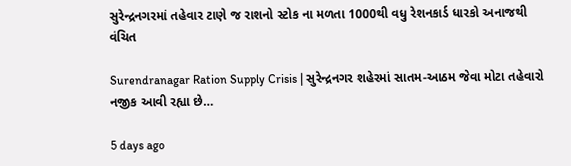સુરેન્દ્રનગરમાં તહેવાર ટાણે જ રાશનો સ્ટોક ના મળતા 1000થી વધુ રેશનકાર્ડ ધારકો અનાજથી વંચિત

Surendranagar Ration Supply Crisis | સુરેન્દ્રનગર શહેરમાં સાતમ-આઠમ જેવા મોટા તહેવારો નજીક આવી રહ્યા છે…

5 days ago